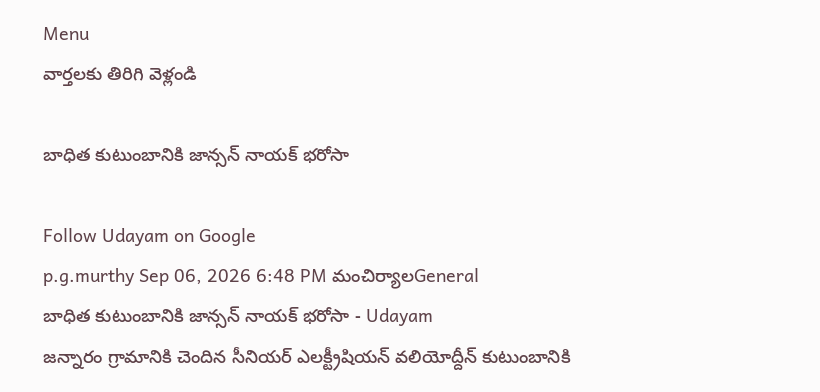Menu
వార్తలకు తిరిగి వెళ్లండి

బాధిత కుటుంబానికి జాన్సన్ నాయక్ భరోసా

Follow Udayam on Google
p.g.murthy Sep 06, 2026 6:48 PM మంచిర్యాలGeneral
బాధిత కుటుంబానికి జాన్సన్ నాయక్ భరోసా - Udayam
జన్నారం గ్రామానికి చెందిన సీనియర్ ఎలక్ట్రీషియన్ వలియోద్దీన్ కుటుంబానికి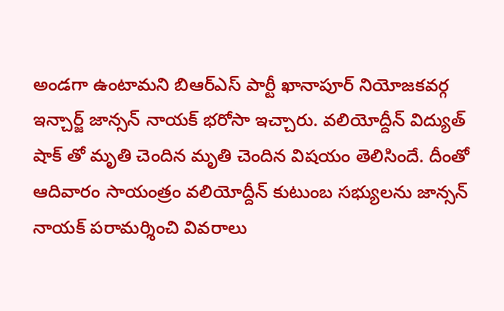అండగా ఉంటామని బిఆర్ఎస్ పార్టీ ఖానాపూర్ నియోజకవర్గ ఇన్చార్జ్ జాన్సన్ నాయక్ భరోసా ఇచ్చారు. వలియోద్దీన్ విద్యుత్ షాక్ తో మృతి చెందిన మృతి చెందిన విషయం తెలిసిందే. దీంతో ఆదివారం సాయంత్రం వలియోద్దీన్ కుటుంబ సభ్యులను జాన్సన్ నాయక్ పరామర్శించి వివరాలు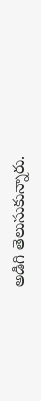అడిగి తెలుసుకున్నారు.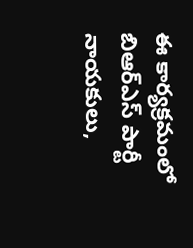ఈ కార్యక్రమంలో బిఆర్ఎస్ పార్టీ నాయకులు,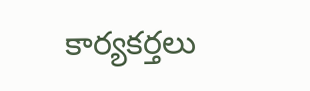కార్యకర్తలు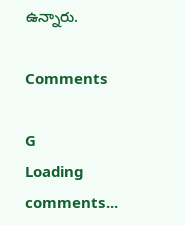ఉన్నారు.

Comments

G
Loading comments...